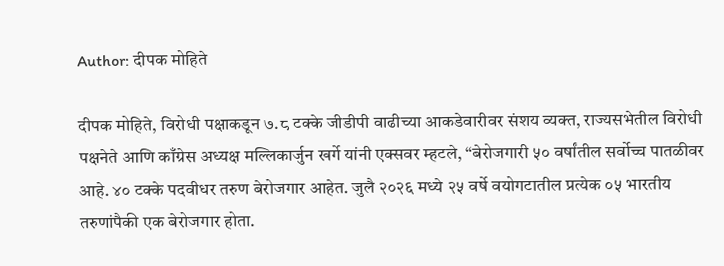Author: दीपक मोहिते

दीपक मोहिते, विरोधी पक्षाकडून ७.८ टक्के जीडीपी वाढीच्या आकडेवारीवर संशय व्यक्त, राज्यसभेतील विरोधी पक्षनेते आणि काँग्रेस अध्यक्ष मल्लिकार्जुन खर्गे यांनी एक्सवर म्हटले, “बेरोजगारी ५० वर्षांतील सर्वोच्च पातळीवर आहे. ४० टक्के पदवीधर तरुण बेरोजगार आहेत. जुलै २०२६ मध्ये २५ वर्षे वयोगटातील प्रत्येक ०५ भारतीय तरुणांपैकी एक बेरोजगार होता.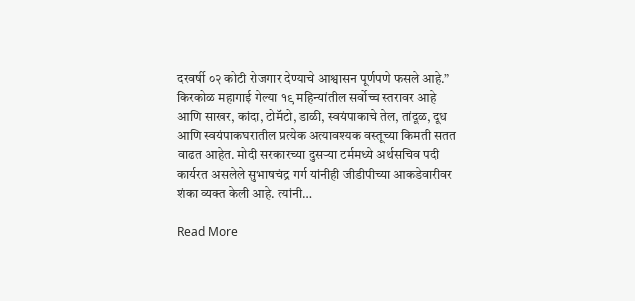दरवर्षी ०२ कोटी रोजगार देण्याचे आश्वासन पूर्णपणे फसले आहे.” किरकोळ महागाई गेल्या १९ महिन्यांतील सर्वोच्च स्तरावर आहे आणि साखर, कांदा, टोमॅटो, डाळी, स्वयंपाकाचे तेल, तांदूळ, दूध आणि स्वयंपाकघरातील प्रत्येक अत्यावश्यक वस्तूच्या किमती सतत वाढत आहेत. मोदी सरकारच्या दुसऱ्या टर्ममध्ये अर्थसचिव पदी कार्यरत असलेले सुभाषचंद्र गर्ग यांनीही जीडीपीच्या आकडेवारीवर शंका व्यक्त केली आहे. त्यांनी…

Read More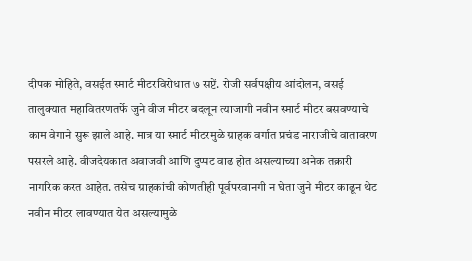दीपक मोहिते, वसईत स्मार्ट मीटरविरोधात ७ सप्टें. रोजी सर्वपक्षीय आंदोलन, वसई तालुक्यात महावितरणतर्फे जुने वीज मीटर बदलून त्याजागी नवीन स्मार्ट मीटर बसवण्याचे काम वेगाने सुरू झाले आहे. मात्र या स्मार्ट मीटरमुळे ग्राहक वर्गात प्रचंड नाराजीचे वातावरण पसरले आहे. वीजदेयकात अवाजवी आणि दुप्पट वाढ होत असल्याच्या अनेक तक्रारी नागरिक करत आहेत. तसेच ग्राहकांची कोणतीही पूर्वपरवानगी न घेता जुने मीटर काढून थेट नवीन मीटर लावण्यात येत असल्यामुळे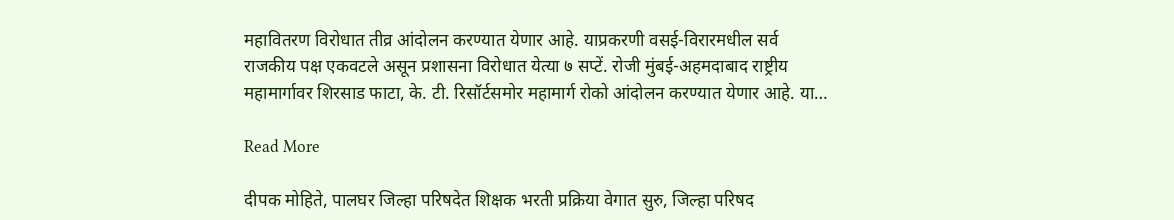महावितरण विरोधात तीव्र आंदोलन करण्यात येणार आहे. याप्रकरणी वसई-विरारमधील सर्व राजकीय पक्ष एकवटले असून प्रशासना विरोधात येत्या ७ सप्टें. रोजी मुंबई-अहमदाबाद राष्ट्रीय महामार्गावर शिरसाड फाटा, के. टी. रिसॉर्टसमोर महामार्ग रोको आंदोलन करण्यात येणार आहे. या…

Read More

दीपक मोहिते, पालघर जिल्हा परिषदेत शिक्षक भरती प्रक्रिया वेगात सुरु, जिल्हा परिषद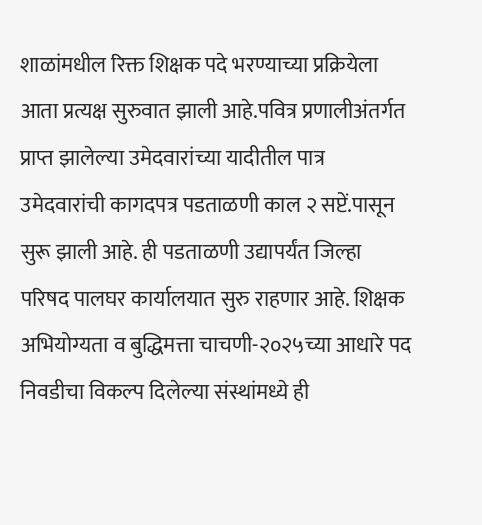शाळांमधील रिक्त शिक्षक पदे भरण्याच्या प्रक्रियेला आता प्रत्यक्ष सुरुवात झाली आहे.पवित्र प्रणालीअंतर्गत प्राप्त झालेल्या उमेदवारांच्या यादीतील पात्र उमेदवारांची कागदपत्र पडताळणी काल २ सप्टें.पासून सुरू झाली आहे. ही पडताळणी उद्यापर्यंत जिल्हा परिषद पालघर कार्यालयात सुरु राहणार आहे. शिक्षक अभियोग्यता व बुद्धिमत्ता चाचणी-२०२५च्या आधारे पद निवडीचा विकल्प दिलेल्या संस्थांमध्ये ही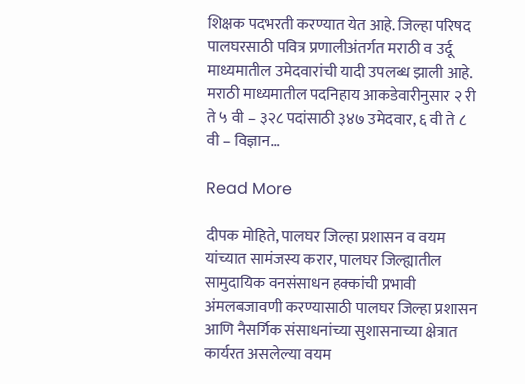शिक्षक पदभरती करण्यात येत आहे. जिल्हा परिषद पालघरसाठी पवित्र प्रणालीअंतर्गत मराठी व उर्दू माध्यमातील उमेदवारांची यादी उपलब्ध झाली आहे. मराठी माध्यमातील पदनिहाय आकडेवारीनुसार २ री ते ५ वी – ३२८ पदांसाठी ३४७ उमेदवार, ६ वी ते ८ वी – विज्ञान…

Read More

दीपक मोहिते, पालघर जिल्हा प्रशासन व वयम यांच्यात सामंजस्य करार, पालघर जिल्ह्यातील सामुदायिक वनसंसाधन हक्कांची प्रभावी अंमलबजावणी करण्यासाठी पालघर जिल्हा प्रशासन आणि नैसर्गिक संसाधनांच्या सुशासनाच्या क्षेत्रात कार्यरत असलेल्या वयम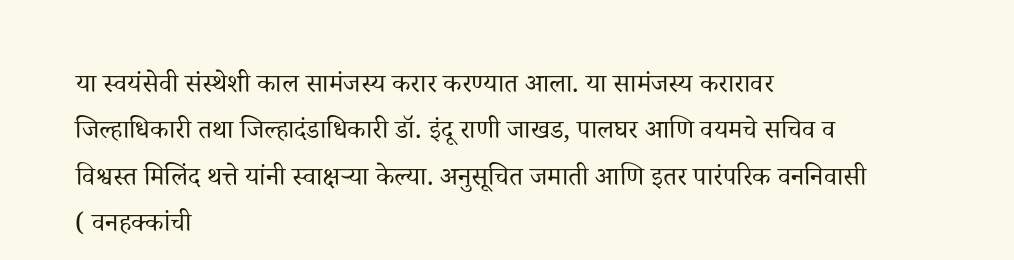या स्वयंसेवी संस्थेशी काल सामंजस्य करार करण्यात आला. या सामंजस्य करारावर जिल्हाधिकारी तथा जिल्हादंडाधिकारी डॉ. इंदू राणी जाखड, पालघर आणि वयमचे सचिव व विश्वस्त मिलिंद थत्ते यांनी स्वाक्षऱ्या केल्या. अनुसूचित जमाती आणि इतर पारंपरिक वननिवासी ( वनहक्कांची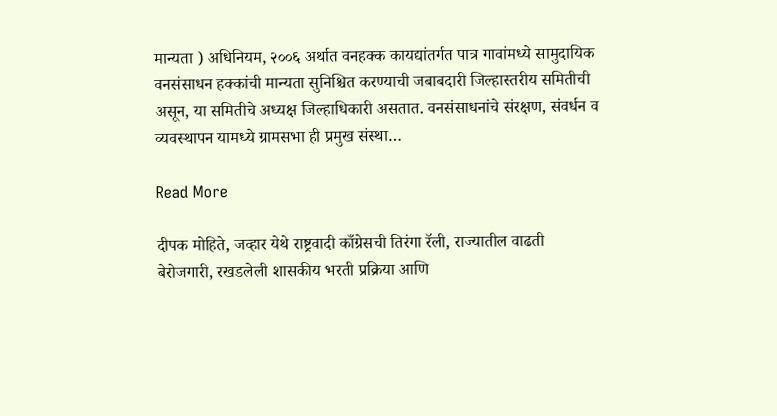मान्यता ) अधिनियम, २००६ अर्थात वनहक्क कायद्यांतर्गत पात्र गावांमध्ये सामुदायिक वनसंसाधन हक्कांची मान्यता सुनिश्चित करण्याची जबाबदारी जिल्हास्तरीय समितीची असून, या समितीचे अध्यक्ष जिल्हाधिकारी असतात. वनसंसाधनांचे संरक्षण, संवर्धन व व्यवस्थापन यामध्ये ग्रामसभा ही प्रमुख संस्था…

Read More

दीपक मोहिते, जव्हार येथे राष्ट्रवादी काँग्रेसची तिरंगा रॅली, राज्यातील वाढती बेरोजगारी, रखडलेली शासकीय भरती प्रक्रिया आणि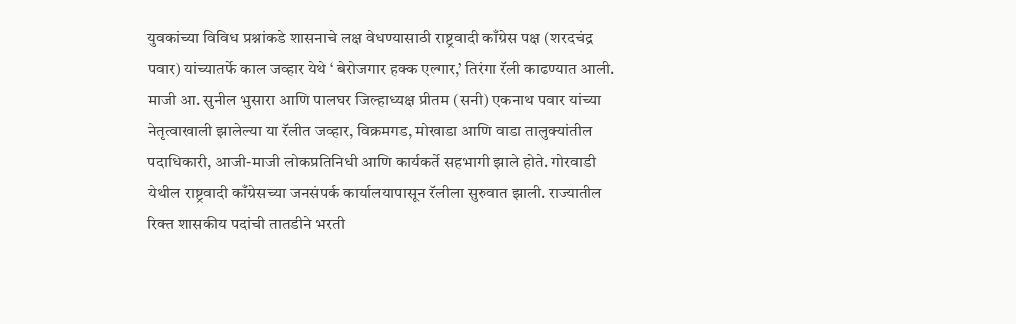युवकांच्या विविध प्रश्नांकडे शासनाचे लक्ष वेधण्यासाठी राष्ट्रवादी काँग्रेस पक्ष (शरदचंद्र पवार) यांच्यातर्फे काल जव्हार येथे ‘ बेरोजगार हक्क एल्गार,’ तिरंगा रॅली काढण्यात आली. माजी आ. सुनील भुसारा आणि पालघर जिल्हाध्यक्ष प्रीतम (सनी) एकनाथ पवार यांच्या नेतृत्वाखाली झालेल्या या रॅलीत जव्हार, विक्रमगड, मोखाडा आणि वाडा तालुक्यांतील पदाधिकारी, आजी-माजी लोकप्रतिनिधी आणि कार्यकर्ते सहभागी झाले होते. गोरवाडी येथील राष्ट्रवादी काँग्रेसच्या जनसंपर्क कार्यालयापासून रॅलीला सुरुवात झाली. राज्यातील रिक्त शासकीय पदांची तातडीने भरती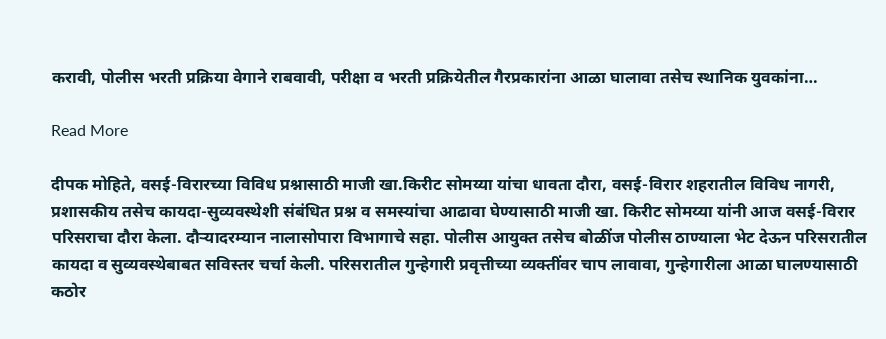करावी, पोलीस भरती प्रक्रिया वेगाने राबवावी, परीक्षा व भरती प्रक्रियेतील गैरप्रकारांना आळा घालावा तसेच स्थानिक युवकांना…

Read More

दीपक मोहिते, वसई-विरारच्या विविध प्रश्नासाठी माजी खा.किरीट सोमय्या यांचा धावता दौरा, वसई-विरार शहरातील विविध नागरी, प्रशासकीय तसेच कायदा-सुव्यवस्थेशी संबंधित प्रश्न व समस्यांचा आढावा घेण्यासाठी माजी खा. किरीट सोमय्या यांनी आज वसई-विरार परिसराचा दौरा केला. दौऱ्यादरम्यान नालासोपारा विभागाचे सहा. पोलीस आयुक्त तसेच बोळींज पोलीस ठाण्याला भेट देऊन परिसरातील कायदा व सुव्यवस्थेबाबत सविस्तर चर्चा केली. परिसरातील गुन्हेगारी प्रवृत्तीच्या व्यक्तींवर चाप लावावा, गुन्हेगारीला आळा घालण्यासाठी कठोर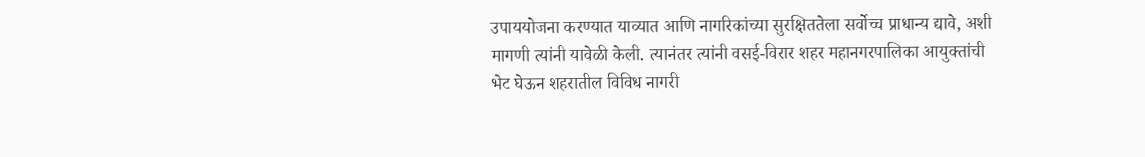उपाययोजना करण्यात याव्यात आणि नागरिकांच्या सुरक्षिततेला सर्वोच्च प्राधान्य द्यावे, अशी मागणी त्यांनी यावेळी केली. त्यानंतर त्यांनी वसई-विरार शहर महानगरपालिका आयुक्तांची भेट घेऊन शहरातील विविध नागरी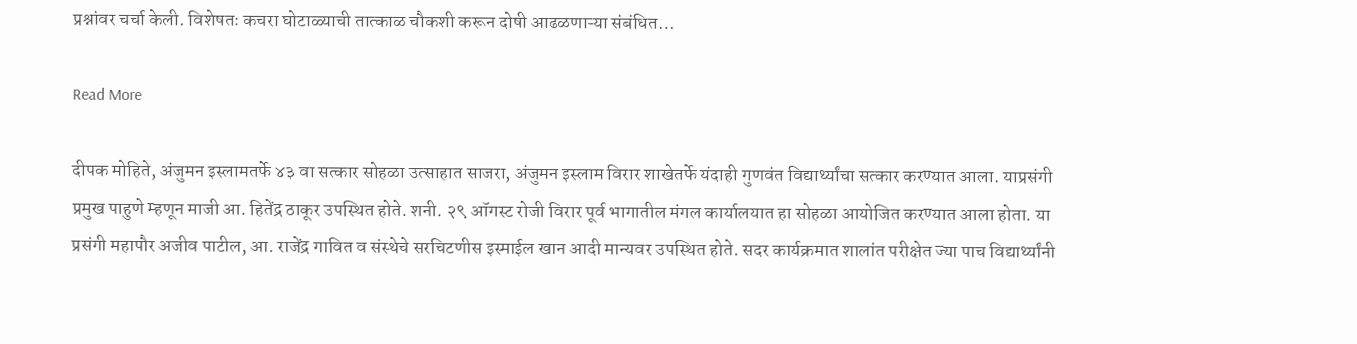प्रश्नांवर चर्चा केली. विशेषतः कचरा घोटाळ्याची तात्काळ चौकशी करून दोषी आढळणाऱ्या संबंधित…

Read More

दीपक मोहिते, अंजुमन इस्लामतर्फे ४३ वा सत्कार सोहळा उत्साहात साजरा, अंजुमन इस्लाम विरार शाखेतर्फे यंदाही गुणवंत विद्यार्थ्यांचा सत्कार करण्यात आला. याप्रसंगी प्रमुख पाहुणे म्हणून माजी आ. हितेंद्र ठाकूर उपस्थित होते. शनी. २९ ऑगस्ट रोजी विरार पूर्व भागातील मंगल कार्यालयात हा सोहळा आयोजित करण्यात आला होता. या प्रसंगी महापौर अजीव पाटील, आ. राजेंद्र गावित व संस्थेचे सरचिटणीस इस्माईल खान आदी मान्यवर उपस्थित होते. सदर कार्यक्रमात शालांत परीक्षेत ज्या पाच विद्यार्थ्यांनी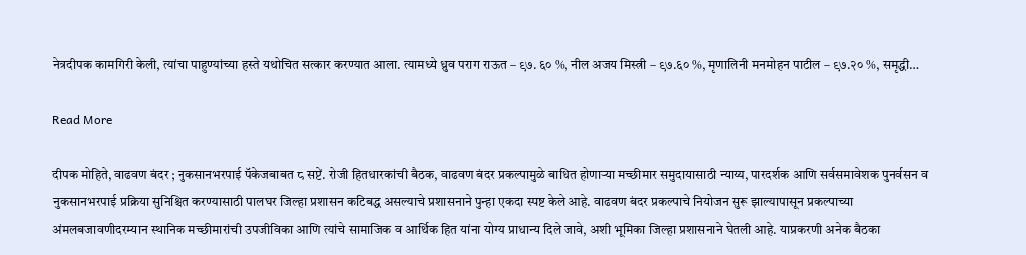नेत्रदीपक कामगिरी केली, त्यांचा पाहुण्यांच्या हस्ते यथोचित सत्कार करण्यात आला. त्यामध्ये ध्रुव पराग राऊत – ९७. ६० %, नील अजय मिस्त्री – ९७.६० %, मृणालिनी मनमोहन पाटील – ९७.२० %, समृद्धी…

Read More

दीपक मोहिते, वाढवण बंदर ; नुकसानभरपाई पॅकेजबाबत ८ सप्टें. रोजी हितधारकांची बैठक, वाढवण बंदर प्रकल्पामुळे बाधित होणाऱ्या मच्छीमार समुदायासाठी न्याय्य, पारदर्शक आणि सर्वसमावेशक पुनर्वसन व नुकसानभरपाई प्रक्रिया सुनिश्चित करण्यासाठी पालघर जिल्हा प्रशासन कटिबद्ध असल्याचे प्रशासनाने पुन्हा एकदा स्पष्ट केले आहे. वाढवण बंदर प्रकल्पाचे नियोजन सुरू झाल्यापासून प्रकल्पाच्या अंमलबजावणीदरम्यान स्थानिक मच्छीमारांची उपजीविका आणि त्यांचे सामाजिक व आर्थिक हित यांना योग्य प्राधान्य दिले जावे, अशी भूमिका जिल्हा प्रशासनाने घेतली आहे. याप्रकरणी अनेक बैठका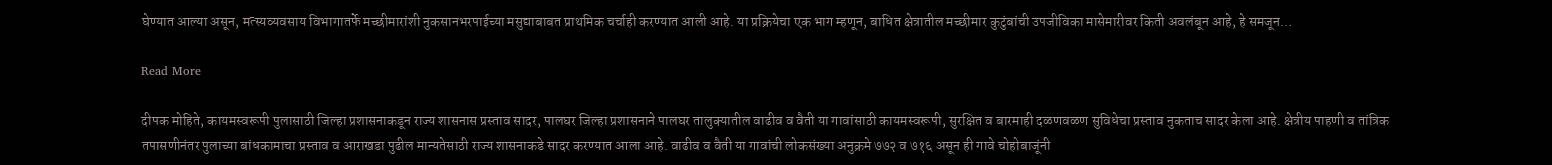घेण्यात आल्या असून, मत्स्यव्यवसाय विभागातर्फे मच्छीमारांशी नुकसानभरपाईच्या मसुद्याबाबत प्राथमिक चर्चाही करण्यात आली आहे. या प्रक्रियेचा एक भाग म्हणून, बाधित क्षेत्रातील मच्छीमार कुटुंबांची उपजीविका मासेमारीवर किती अवलंबून आहे, हे समजून…

Read More

दीपक मोहिते, कायमस्वरूपी पुलासाठी जिल्हा प्रशासनाकडून राज्य शासनास प्रस्ताव सादर, पालघर जिल्हा प्रशासनाने पालघर तालुक्यातील वाढीव व वैती या गावांसाठी कायमस्वरूपी, सुरक्षित व बारमाही दळणवळण सुविधेचा प्रस्ताव नुकताच सादर केला आहे. क्षेत्रीय पाहणी व तांत्रिक तपासणीनंतर पुलाच्या बांधकामाचा प्रस्ताव व आराखडा पुढील मान्यतेसाठी राज्य शासनाकडे सादर करण्यात आला आहे. वाढीव व वैती या गावांची लोकसंख्या अनुक्रमे ७७२ व ७१६ असून ही गावे चोहोबाजूंनी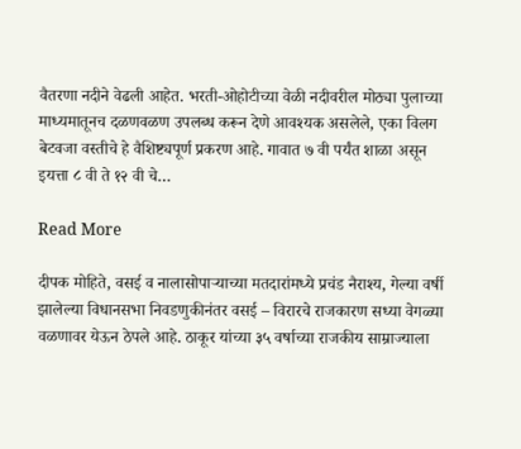वैतरणा नदीने वेढली आहेत. भरती-ओहोटीच्या वेळी नदीवरील मोठ्या पुलाच्या माध्यमातूनच दळणवळण उपलब्ध करून देणे आवश्यक असलेले, एका विलग बेटवजा वस्तीचे हे वैशिष्ट्यपूर्ण प्रकरण आहे. गावात ७ वी पर्यंत शाळा असून इयत्ता ८ वी ते १२ वी चे…

Read More

दीपक मोहिते, वसई व नालासोपाऱ्याच्या मतदारांमध्ये प्रचंड नैराश्य, गेल्या वर्षी झालेल्या विधानसभा निवडणुकीनंतर वसई – विरारचे राजकारण सध्या वेगळ्या वळणावर येऊन ठेपले आहे. ठाकूर यांच्या ३५ वर्षाच्या राजकीय साम्राज्याला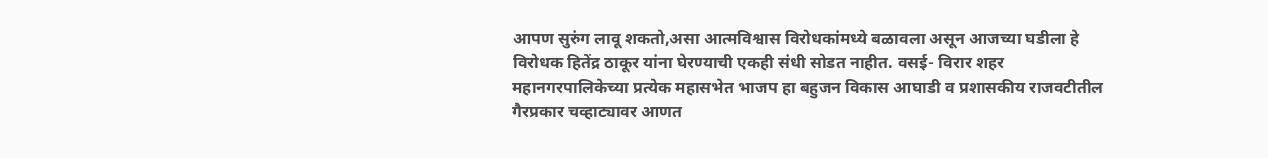आपण सुरुंग लावू शकतो,असा आत्मविश्वास विरोधकांमध्ये बळावला असून आजच्या घडीला हे विरोधक हितेंद्र ठाकूर यांना घेरण्याची एकही संधी सोडत नाहीत. वसई- विरार शहर महानगरपालिकेच्या प्रत्येक महासभेत भाजप हा बहुजन विकास आघाडी व प्रशासकीय राजवटीतील गैरप्रकार चव्हाट्यावर आणत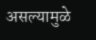असल्यामुळे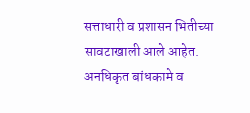सत्ताधारी व प्रशासन भितीच्या सावटाखाली आले आहेत. अनधिकृत बांधकामे व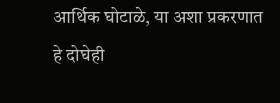आर्थिक घोटाळे, या अशा प्रकरणात हे दोघेही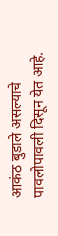आकंठ बुडाले असल्याचे पावलोपावली दिसून येत आहे.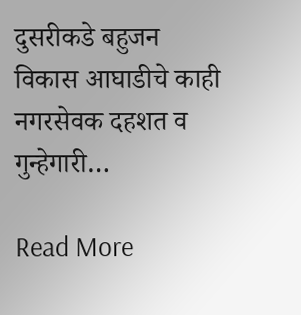दुसरीकडे बहुजन विकास आघाडीचे काही नगरसेवक दहशत व गुन्हेगारी…

Read More